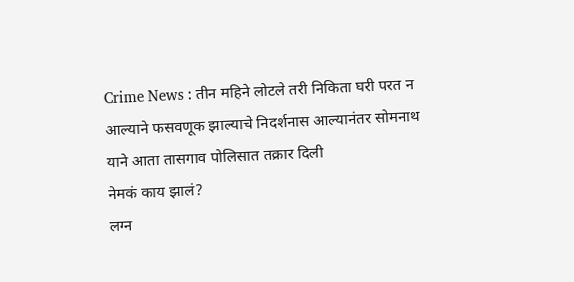Crime News : तीन महिने लोटले तरी निकिता घरी परत न आल्याने फसवणूक झाल्याचे निदर्शनास आल्यानंतर सोमनाथ याने आता तासगाव पोलिसात तक्रार दिली
नेमकं काय झालं?
लग्न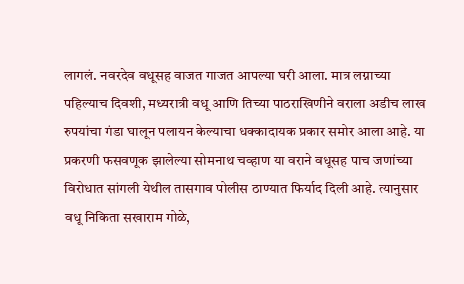लागलं. नवरदेव वधूसह वाजत गाजत आपल्या घरी आला. मात्र लग्नाच्या पहिल्याच दिवशी, मध्यरात्री वधू आणि तिच्या पाठराखिणीने वराला अडीच लाख रुपयांचा गंडा घालून पलायन केल्याचा धक्कादायक प्रकार समोर आला आहे. या प्रकरणी फसवणूक झालेल्या सोमनाथ चव्हाण या वराने वधूसह पाच जणांच्या विरोधात सांगली येथील तासगाव पोलीस ठाण्यात फिर्याद दिली आहे. त्यानुसार वधू निकिता सखाराम गोळे,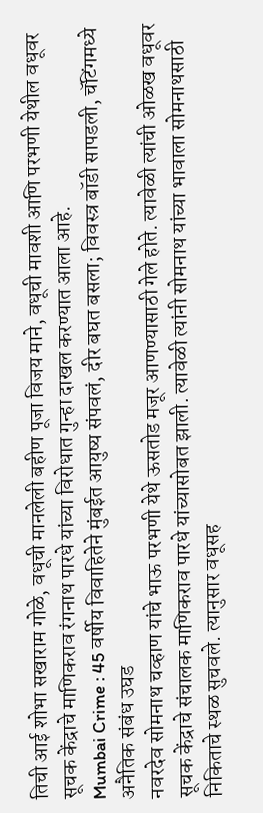तिची आई शोभा सखाराम गोळे, वधूची मानलेली बहीण पूजा विजय माने, वधूची मावशी आणि परभणी येथील वधूवर सूचक केंद्राचे माणिकराव रंगनाथ पारधे यांच्या विरोधात गुन्हा दाखल करण्यात आला आहे.
Mumbai Crime : 45 वर्षीय विवाहितेने मुंबईत आयुष्य संपवलं, दीर बघत बसला; विवस्त्र बॉडी सापडली, चॅटिंगमध्ये अनैतिक संबंध उघड
नवरदेव सोमनाथ चव्हाण यांचे भाऊ परभणी येथे ऊसतोड मजूर आणण्यासाठी गेले होते. त्यावेळी त्यांची ओळख वधूवर सूचक केंद्राचे संचालक माणिकराव पारधे यांच्यासोबत झाली. त्यावेळी त्यांनी सोमनाथ यांच्या भावाला सोमनाथसाठी निकिताचे स्थळ सुचवले. त्यानुसार वधूसह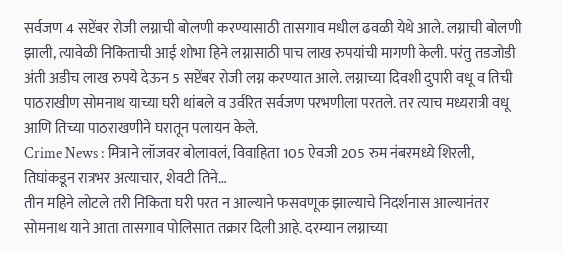सर्वजण 4 सप्टेंबर रोजी लग्नाची बोलणी करण्यासाठी तासगाव मधील ढवळी येथे आले. लग्नाची बोलणी झाली, त्यावेळी निकिताची आई शोभा हिने लग्नासाठी पाच लाख रुपयांची मागणी केली. परंतु तडजोडी अंती अडीच लाख रुपये देऊन 5 सप्टेंबर रोजी लग्न करण्यात आले. लग्नाच्या दिवशी दुपारी वधू व तिची पाठराखीण सोमनाथ याच्या घरी थांबले व उर्वरित सर्वजण परभणीला परतले. तर त्याच मध्यरात्री वधू आणि तिच्या पाठराखणीने घरातून पलायन केले.
Crime News : मित्राने लॉजवर बोलावलं, विवाहिता 105 ऐवजी 205 रुम नंबरमध्ये शिरली, तिघांकडून रात्रभर अत्याचार, शेवटी तिने…
तीन महिने लोटले तरी निकिता घरी परत न आल्याने फसवणूक झाल्याचे निदर्शनास आल्यानंतर सोमनाथ याने आता तासगाव पोलिसात तक्रार दिली आहे. दरम्यान लग्नाच्या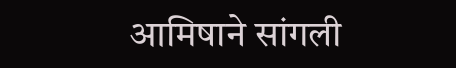आमिषाने सांगली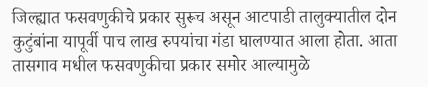जिल्ह्यात फसवणुकीचे प्रकार सुरूच असून आटपाडी तालुक्यातील दोन कुटुंबांना यापूर्वी पाच लाख रुपयांचा गंडा घालण्यात आला होता. आता तासगाव मधील फसवणुकीचा प्रकार समोर आल्यामुळे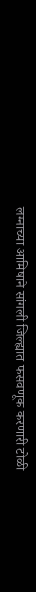लग्नाच्या आमिषाने सांगली जिल्ह्यात फसवणूक करणारी टोळी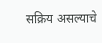सक्रिय असल्याचे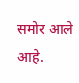समोर आले आहे.